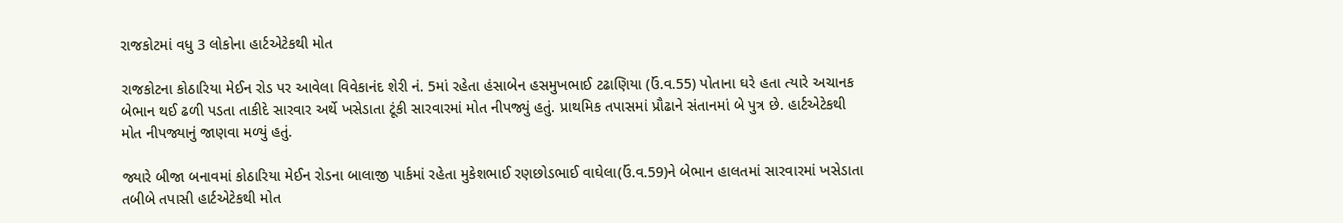રાજકોટમાં વધુ 3 લોકોના હાર્ટએટેકથી મોત

રાજકોટના કોઠારિયા મેઈન રોડ પર આવેલા વિવેકાનંદ શેરી નં. 5માં રહેતા હંસાબેન હસમુખભાઈ ટઢાણિયા (ઉં.વ.55) પોતાના ઘરે હતા ત્યારે અચાનક બેભાન થઈ ઢળી પડતા તાકીદે સારવાર અર્થે ખસેડાતા ટૂંકી સારવારમાં મોત નીપજ્યું હતું. પ્રાથમિક તપાસમાં પ્રૌઢાને સંતાનમાં બે પુત્ર છે. હાર્ટએટેકથી મોત નીપજ્યાનું જાણવા મળ્યું હતું.

જ્યારે બીજા બનાવમાં કોઠારિયા મેઈન રોડના બાલાજી પાર્કમાં રહેતા મુકેશભાઈ રણછોડભાઈ વાઘેલા(ઉં.વ.59)ને બેભાન હાલતમાં સારવારમાં ખસેડાતા તબીબે તપાસી હાર્ટએટેકથી મોત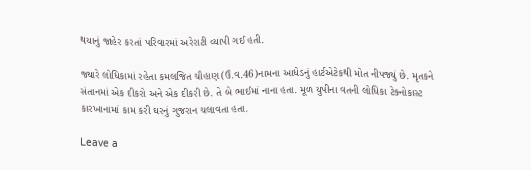થયાનું જાહેર કરતાં પરિવારમાં અરેરાટી વ્યાપી ગઈ હતી.

જ્યારે લોધિકામાં રહેતા કમલજિત ચૌહાણ(ઉં.વ.46)નામના આધેડનું હાર્ટએટેકથી મોત નીપજ્યું છે. મૃતકને સંતાનમાં એક દીકરો અને એક દીકરી છે. તે બે ભાઈમાં નાના હતા. મૂળ યુપીના વતની લોધિકા ટેક્નોકાસ્ટ કારખાનામાં કામ કરી ઘરનું ગુજરાન ચલાવતા હતા.

Leave a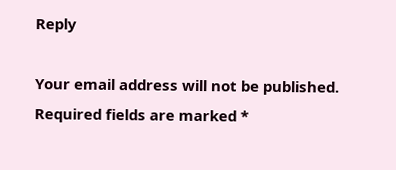Reply

Your email address will not be published. Required fields are marked *